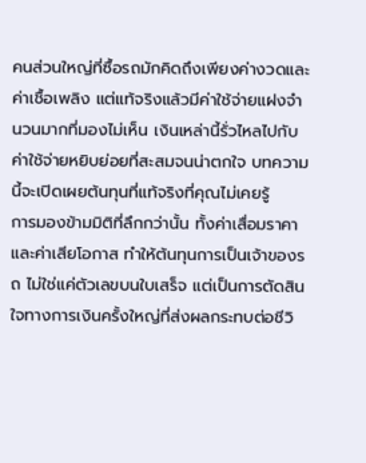คนส่วนใหญ่ที่ซื้อรถมักคิดถึงเพียงค่างวดและค่าเชื้อเพลิง แต่แท้จริงแล้วมีค่าใช้จ่ายแฝงจำนวนมากที่มองไม่เห็น เงินเหล่านี้รั่วไหลไปกับค่าใช้จ่ายหยิบย่อยที่สะสมจนน่าตกใจ บทความนี้จะเปิดเผยต้นทุนที่แท้จริงที่คุณไม่เคยรู้
การมองข้ามมิติที่ลึกกว่านั้น ทั้งค่าเสื่อมราคาและค่าเสียโอกาส ทำให้ต้นทุนการเป็นเจ้าของรถ ไม่ใช่แค่ตัวเลขบนใบเสร็จ แต่เป็นการตัดสินใจทางการเงินครั้งใหญ่ที่ส่งผลกระทบต่อชีวิ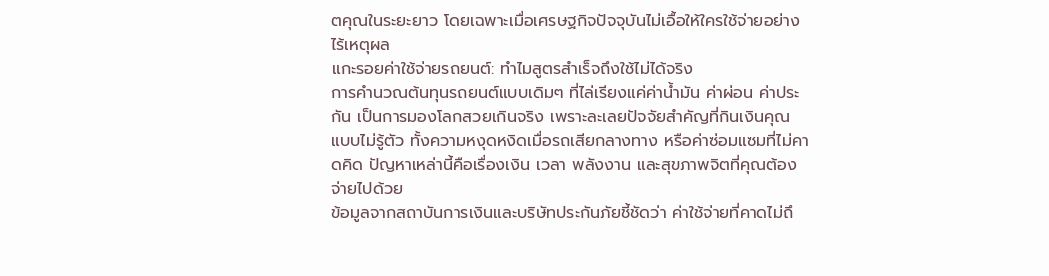ตคุณในระยะยาว โดยเฉพาะเมื่อเศรษฐกิจปัจจุบันไม่เอื้อให้ใครใช้จ่ายอย่างไร้เหตุผล
แกะรอยค่าใช้จ่ายรถยนต์: ทำไมสูตรสำเร็จถึงใช้ไม่ได้จริง
การคำนวณต้นทุนรถยนต์แบบเดิมๆ ที่ไล่เรียงแค่ค่าน้ำมัน ค่าผ่อน ค่าประกัน เป็นการมองโลกสวยเกินจริง เพราะละเลยปัจจัยสำคัญที่กินเงินคุณแบบไม่รู้ตัว ทั้งความหงุดหงิดเมื่อรถเสียกลางทาง หรือค่าซ่อมแซมที่ไม่คาดคิด ปัญหาเหล่านี้คือเรื่องเงิน เวลา พลังงาน และสุขภาพจิตที่คุณต้องจ่ายไปด้วย
ข้อมูลจากสถาบันการเงินและบริษัทประกันภัยชี้ชัดว่า ค่าใช้จ่ายที่คาดไม่ถึ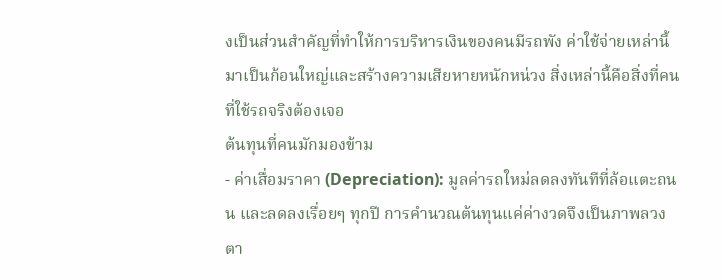งเป็นส่วนสำคัญที่ทำให้การบริหารเงินของคนมีรถพัง ค่าใช้จ่ายเหล่านี้มาเป็นก้อนใหญ่และสร้างความเสียหายหนักหน่วง สิ่งเหล่านี้คือสิ่งที่คนที่ใช้รถจริงต้องเจอ
ต้นทุนที่คนมักมองข้าม
- ค่าเสื่อมราคา (Depreciation): มูลค่ารถใหม่ลดลงทันทีที่ล้อแตะถนน และลดลงเรื่อยๆ ทุกปี การคำนวณต้นทุนแค่ค่างวดจึงเป็นภาพลวงตา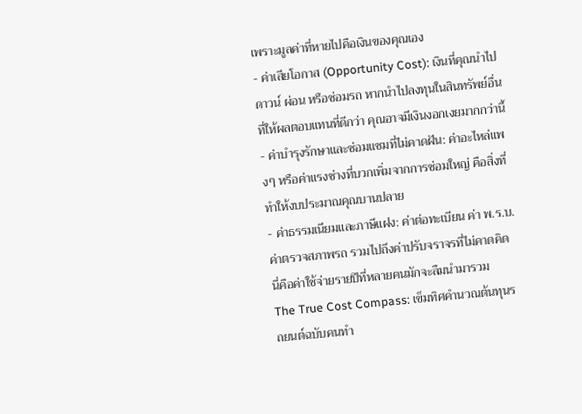เพราะมูลค่าที่หายไปคือเงินของคุณเอง
- ค่าเสียโอกาส (Opportunity Cost): เงินที่คุณนำไปดาวน์ ผ่อน หรือซ่อมรถ หากนำไปลงทุนในสินทรัพย์อื่นที่ให้ผลตอบแทนที่ดีกว่า คุณอาจมีเงินงอกเงยมากกว่านี้
- ค่าบำรุงรักษาและซ่อมแซมที่ไม่คาดฝัน: ค่าอะไหล่แพงๆ หรือค่าแรงช่างที่บวกเพิ่มจากการซ่อมใหญ่ คือสิ่งที่ทำให้งบประมาณคุณบานปลาย
- ค่าธรรมเนียมและภาษีแฝง: ค่าต่อทะเบียน ค่า พ.ร.บ. ค่าตรวจสภาพรถ รวมไปถึงค่าปรับจราจรที่ไม่คาดคิด นี่คือค่าใช้จ่ายรายปีที่หลายคนมักจะลืมนำมารวม
The True Cost Compass: เข็มทิศคำนวณต้นทุนรถยนต์ฉบับคนทำ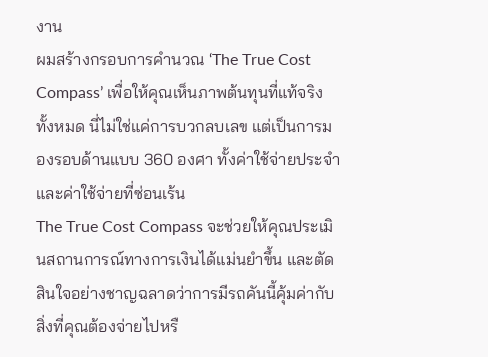งาน
ผมสร้างกรอบการคำนวณ ‘The True Cost Compass’ เพื่อให้คุณเห็นภาพต้นทุนที่แท้จริงทั้งหมด นี่ไม่ใช่แค่การบวกลบเลข แต่เป็นการมองรอบด้านแบบ 360 องศา ทั้งค่าใช้จ่ายประจำและค่าใช้จ่ายที่ซ่อนเร้น
The True Cost Compass จะช่วยให้คุณประเมินสถานการณ์ทางการเงินได้แม่นยำขึ้น และตัดสินใจอย่างชาญฉลาดว่าการมีรถคันนี้คุ้มค่ากับสิ่งที่คุณต้องจ่ายไปหรื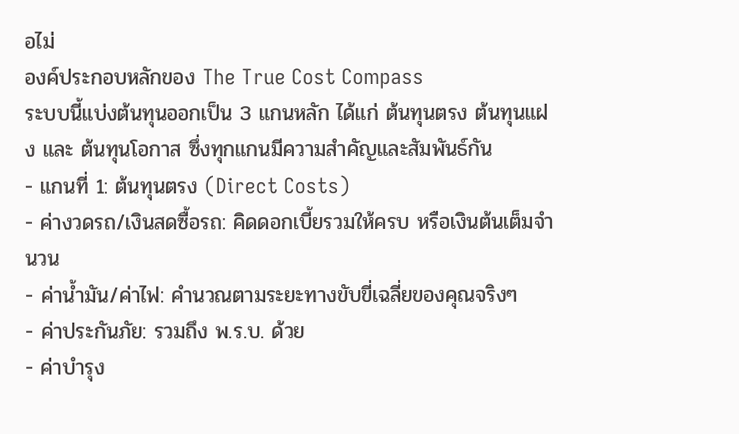อไม่
องค์ประกอบหลักของ The True Cost Compass
ระบบนี้แบ่งต้นทุนออกเป็น 3 แกนหลัก ได้แก่ ต้นทุนตรง ต้นทุนแฝง และ ต้นทุนโอกาส ซึ่งทุกแกนมีความสำคัญและสัมพันธ์กัน
- แกนที่ 1: ต้นทุนตรง (Direct Costs)
- ค่างวดรถ/เงินสดซื้อรถ: คิดดอกเบี้ยรวมให้ครบ หรือเงินต้นเต็มจำนวน
- ค่าน้ำมัน/ค่าไฟ: คำนวณตามระยะทางขับขี่เฉลี่ยของคุณจริงๆ
- ค่าประกันภัย: รวมถึง พ.ร.บ. ด้วย
- ค่าบำรุง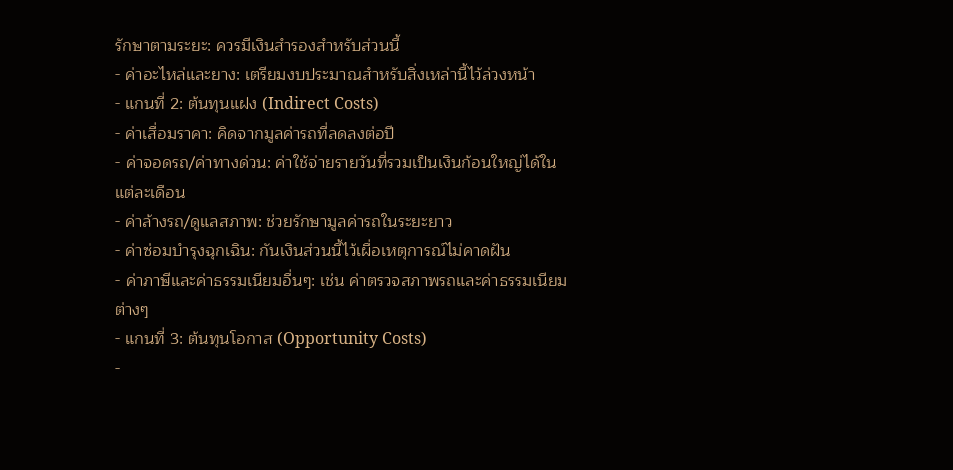รักษาตามระยะ: ควรมีเงินสำรองสำหรับส่วนนี้
- ค่าอะไหล่และยาง: เตรียมงบประมาณสำหรับสิ่งเหล่านี้ไว้ล่วงหน้า
- แกนที่ 2: ต้นทุนแฝง (Indirect Costs)
- ค่าเสื่อมราคา: คิดจากมูลค่ารถที่ลดลงต่อปี
- ค่าจอดรถ/ค่าทางด่วน: ค่าใช้จ่ายรายวันที่รวมเป็นเงินก้อนใหญ่ได้ในแต่ละเดือน
- ค่าล้างรถ/ดูแลสภาพ: ช่วยรักษามูลค่ารถในระยะยาว
- ค่าซ่อมบำรุงฉุกเฉิน: กันเงินส่วนนี้ไว้เผื่อเหตุการณ์ไม่คาดฝัน
- ค่าภาษีและค่าธรรมเนียมอื่นๆ: เช่น ค่าตรวจสภาพรถและค่าธรรมเนียมต่างๆ
- แกนที่ 3: ต้นทุนโอกาส (Opportunity Costs)
-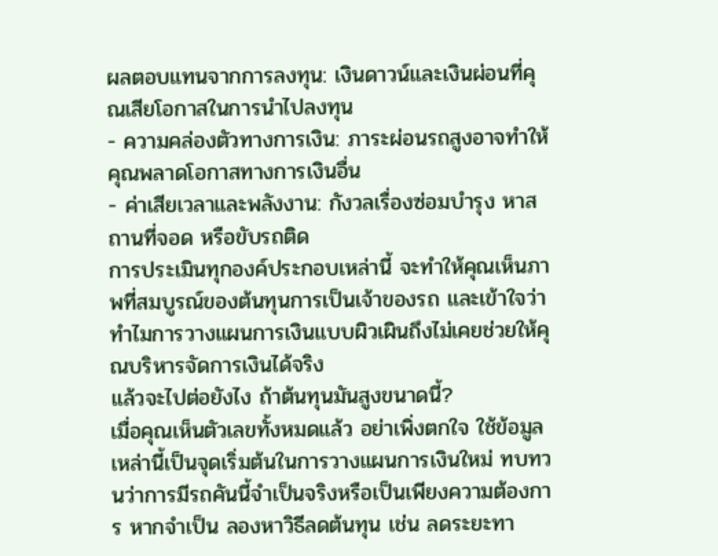ผลตอบแทนจากการลงทุน: เงินดาวน์และเงินผ่อนที่คุณเสียโอกาสในการนำไปลงทุน
- ความคล่องตัวทางการเงิน: ภาระผ่อนรถสูงอาจทำให้คุณพลาดโอกาสทางการเงินอื่น
- ค่าเสียเวลาและพลังงาน: กังวลเรื่องซ่อมบำรุง หาสถานที่จอด หรือขับรถติด
การประเมินทุกองค์ประกอบเหล่านี้ จะทำให้คุณเห็นภาพที่สมบูรณ์ของต้นทุนการเป็นเจ้าของรถ และเข้าใจว่าทำไมการวางแผนการเงินแบบผิวเผินถึงไม่เคยช่วยให้คุณบริหารจัดการเงินได้จริง
แล้วจะไปต่อยังไง ถ้าต้นทุนมันสูงขนาดนี้?
เมื่อคุณเห็นตัวเลขทั้งหมดแล้ว อย่าเพิ่งตกใจ ใช้ข้อมูลเหล่านี้เป็นจุดเริ่มต้นในการวางแผนการเงินใหม่ ทบทวนว่าการมีรถคันนี้จำเป็นจริงหรือเป็นเพียงความต้องการ หากจำเป็น ลองหาวิธีลดต้นทุน เช่น ลดระยะทา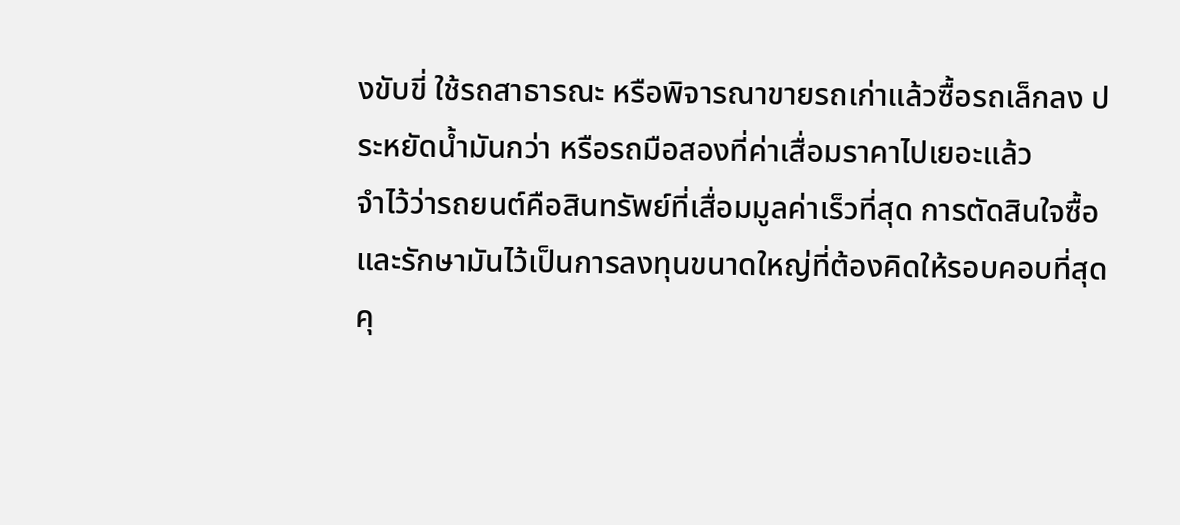งขับขี่ ใช้รถสาธารณะ หรือพิจารณาขายรถเก่าแล้วซื้อรถเล็กลง ประหยัดน้ำมันกว่า หรือรถมือสองที่ค่าเสื่อมราคาไปเยอะแล้ว
จำไว้ว่ารถยนต์คือสินทรัพย์ที่เสื่อมมูลค่าเร็วที่สุด การตัดสินใจซื้อและรักษามันไว้เป็นการลงทุนขนาดใหญ่ที่ต้องคิดให้รอบคอบที่สุด คุ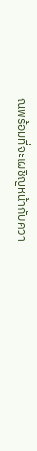ณพร้อมที่จะเผชิญหน้ากับควา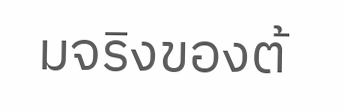มจริงของต้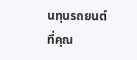นทุนรถยนต์ที่คุณ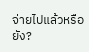จ่ายไปแล้วหรือยัง?